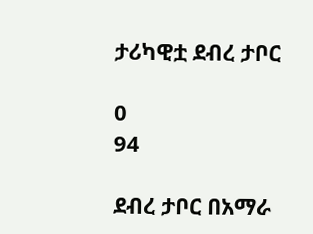ታሪካዊቷ ደብረ ታቦር

0
94

ደብረ ታቦር በአማራ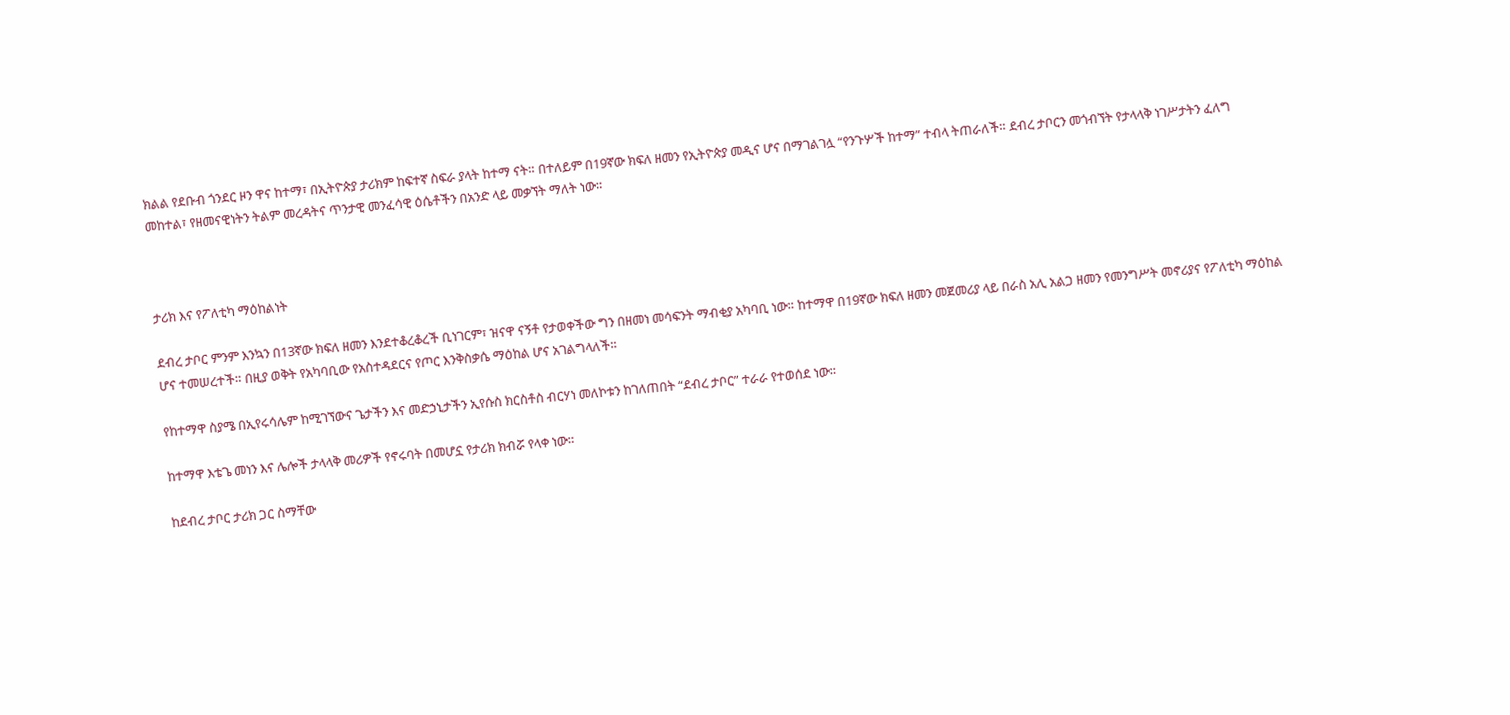ክልል የደቡብ ጎንደር ዞን ዋና ከተማ፣ በኢትዮጵያ ታሪክም ከፍተኛ ስፍራ ያላት ከተማ ናት። በተለይም በ19ኛው ክፍለ ዘመን የኢትዮጵያ መዲና ሆና በማገልገሏ “የንጉሦች ከተማ” ተብላ ትጠራለች። ደብረ ታቦርን መጎብኘት የታላላቅ ነገሥታትን ፈለግ መከተል፣ የዘመናዊነትን ትልም መረዳትና ጥንታዊ መንፈሳዊ ዕሴቶችን በአንድ ላይ መቃኘት ማለት ነው።



ታሪክ እና የፖለቲካ ማዕከልነት

ደብረ ታቦር ምንም እንኳን በ13ኛው ክፍለ ዘመን እንደተቆረቆረች ቢነገርም፣ ዝናዋ ናኝቶ የታወቀችው ግን በዘመነ መሳፍንት ማብቂያ አካባቢ ነው። ከተማዋ በ19ኛው ክፍለ ዘመን መጀመሪያ ላይ በራስ አሊ አልጋ ዘመን የመንግሥት መኖሪያና የፖለቲካ ማዕከል ሆና ተመሠረተች። በዚያ ወቅት የአካባቢው የአስተዳደርና የጦር እንቅስቃሴ ማዕከል ሆና አገልግላለች።

የከተማዋ ስያሜ በኢየሩሳሌም ከሚገኘውና ጌታችን እና መድኃኒታችን ኢየሱስ ክርስቶስ ብርሃነ መለኮቱን ከገለጠበት “ደብረ ታቦር” ተራራ የተወሰደ ነው።

ከተማዋ እቴጌ መነን እና ሌሎች ታላላቅ መሪዎች የኖሩባት በመሆኗ የታሪክ ክብሯ የላቀ ነው።

ከደብረ ታቦር ታሪክ ጋር ስማቸው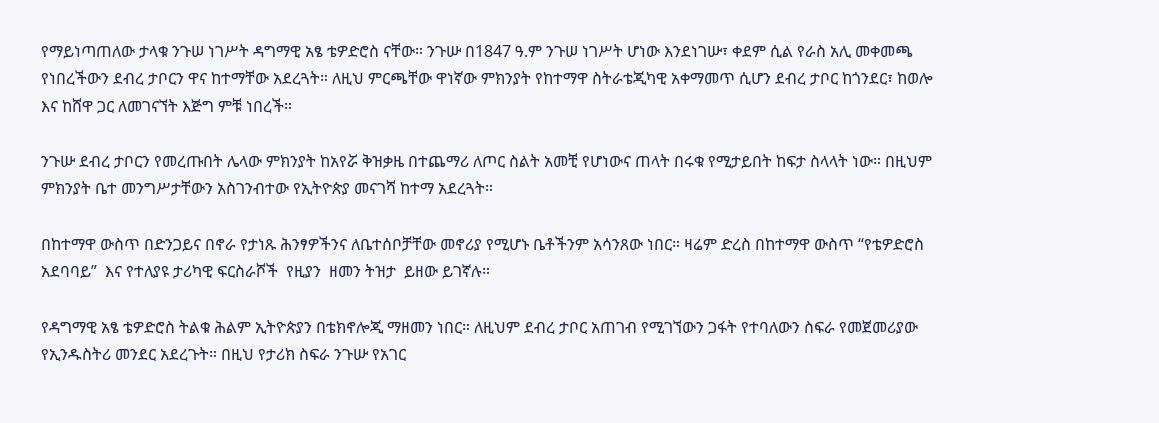የማይነጣጠለው ታላቁ ንጉሠ ነገሥት ዳግማዊ አፄ ቴዎድሮስ ናቸው። ንጉሡ በ1847 ዓ.ም ንጉሠ ነገሥት ሆነው እንደነገሡ፣ ቀደም ሲል የራስ አሊ መቀመጫ የነበረችውን ደብረ ታቦርን ዋና ከተማቸው አደረጓት። ለዚህ ምርጫቸው ዋነኛው ምክንያት የከተማዋ ስትራቴጂካዊ አቀማመጥ ሲሆን ደብረ ታቦር ከጎንደር፣ ከወሎ እና ከሸዋ ጋር ለመገናኘት እጅግ ምቹ ነበረች።

ንጉሡ ደብረ ታቦርን የመረጡበት ሌላው ምክንያት ከአየሯ ቅዝቃዜ በተጨማሪ ለጦር ስልት አመቺ የሆነውና ጠላት በሩቁ የሚታይበት ከፍታ ስላላት ነው። በዚህም ምክንያት ቤተ መንግሥታቸውን አስገንብተው የኢትዮጵያ መናገሻ ከተማ አደረጓት።

በከተማዋ ውስጥ በድንጋይና በኖራ የታነጹ ሕንፃዎችንና ለቤተሰቦቻቸው መኖሪያ የሚሆኑ ቤቶችንም አሳንጸው ነበር። ዛሬም ድረስ በከተማዋ ውስጥ “የቴዎድሮስ አደባባይ”  እና የተለያዩ ታሪካዊ ፍርስራሾች  የዚያን  ዘመን ትዝታ  ይዘው ይገኛሉ።

የዳግማዊ አፄ ቴዎድሮስ ትልቁ ሕልም ኢትዮጵያን በቴክኖሎጂ ማዘመን ነበር። ለዚህም ደብረ ታቦር አጠገብ የሚገኘውን ጋፋት የተባለውን ስፍራ የመጀመሪያው የኢንዱስትሪ መንደር አደረጉት። በዚህ የታሪክ ስፍራ ንጉሡ የአገር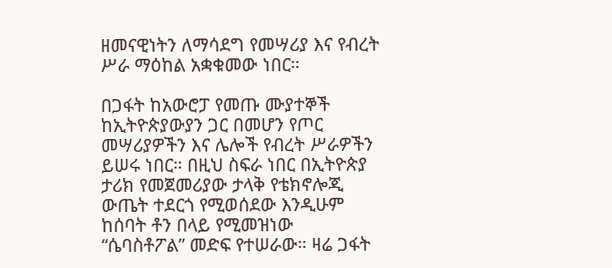ዘመናዊነትን ለማሳደግ የመሣሪያ እና የብረት ሥራ ማዕከል አቋቁመው ነበር።

በጋፋት ከአውሮፓ የመጡ ሙያተኞች ከኢትዮጵያውያን ጋር በመሆን የጦር መሣሪያዎችን እና ሌሎች የብረት ሥራዎችን ይሠሩ ነበር። በዚህ ስፍራ ነበር በኢትዮጵያ ታሪክ የመጀመሪያው ታላቅ የቴክኖሎጂ ውጤት ተደርጎ የሚወሰደው እንዲሁም ከሰባት ቶን በላይ የሚመዝነው “ሴባስቶፖል” መድፍ የተሠራው። ዛሬ ጋፋት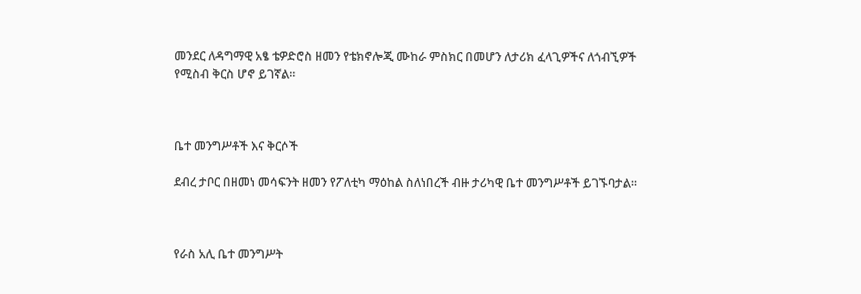መንደር ለዳግማዊ አፄ ቴዎድሮስ ዘመን የቴክኖሎጂ ሙከራ ምስክር በመሆን ለታሪክ ፈላጊዎችና ለጎብኚዎች የሚስብ ቅርስ ሆኖ ይገኛል።



ቤተ መንግሥቶች እና ቅርሶች

ደብረ ታቦር በዘመነ መሳፍንት ዘመን የፖለቲካ ማዕከል ስለነበረች ብዙ ታሪካዊ ቤተ መንግሥቶች ይገኙባታል።



የራስ አሊ ቤተ መንግሥት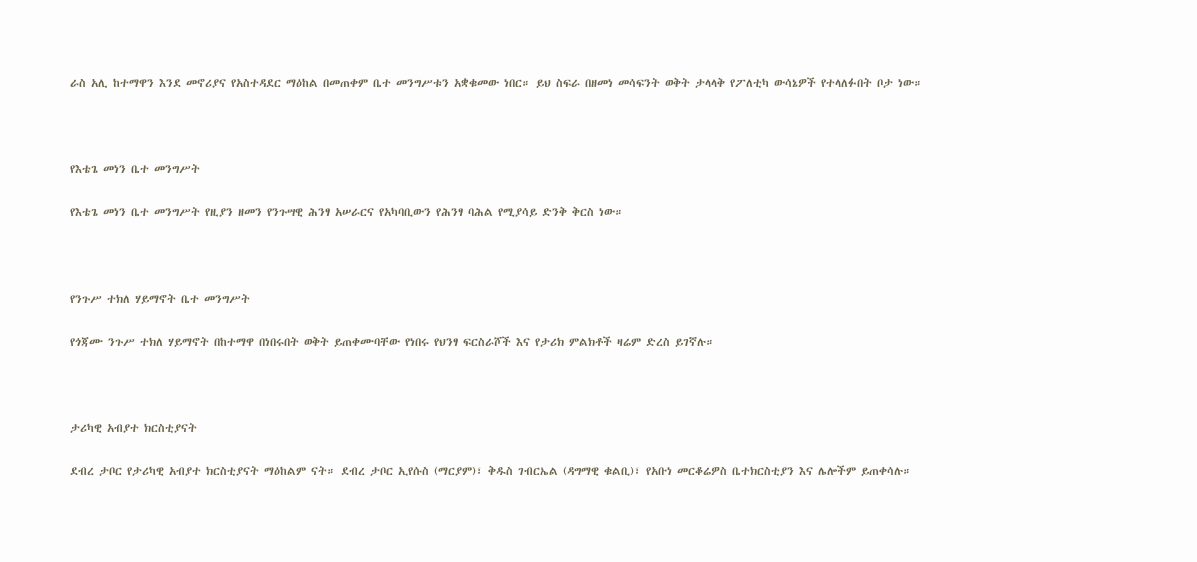ራስ አሊ ከተማዋን እንደ መኖሪያና የአስተዳደር ማዕከል በመጠቀም ቤተ መንግሥቱን አቋቁመው ነበር። ይህ ስፍራ በዘመነ መሳፍንት ወቅት ታላላቅ የፖለቲካ ውሳኔዎች የተላለፉበት ቦታ ነው።



የእቴጌ መነን ቤተ መንግሥት

የእቴጌ መነን ቤተ መንግሥት የዚያን ዘመን የንጉሣዊ ሕንፃ አሠራርና የአካባቢውን የሕንፃ ባሕል የሚያሳይ ድንቅ ቅርስ ነው።



የንጉሥ ተክለ ሃይማኖት ቤተ መንግሥት

የጎጃሙ ንጉሥ ተክለ ሃይማኖት በከተማዋ በነበሩበት ወቅት ይጠቀሙባቸው የነበሩ የህንፃ ፍርስራሾች እና የታሪክ ምልክቶች ዛሬም ድረስ ይገኛሉ።



ታሪካዊ አብያተ ክርስቲያናት

ደብረ ታቦር የታሪካዊ አብያተ ክርስቲያናት ማዕከልም ናት። ደብረ ታቦር ኢየሱስ (ማርያም)፣ ቅዱስ ገብርኤል (ዳግማዊ ቁልቢ)፣ የአቡነ መርቆሬዎስ ቤተክርስቲያን እና ሌሎችም ይጠቀሳሉ።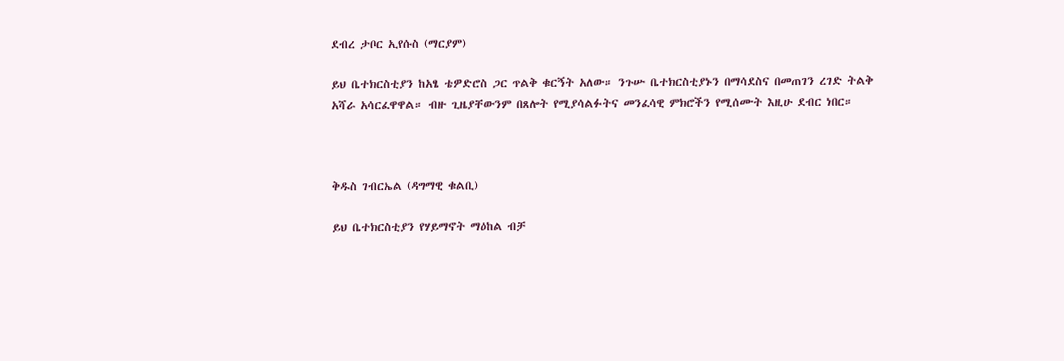ደብረ ታቦር ኢየሱስ (ማርያም)

ይህ ቤተክርስቲያን ከአፄ ቴዎድሮስ ጋር ጥልቅ ቁርኝት አለው። ንጉሡ ቤተክርስቲያኑን በማሳደስና በመጠገን ረገድ ትልቅ አሻራ አሳርፈዋዋል። ብዙ ጊዜያቸውንም በጸሎት የሚያሳልፉትና መንፈሳዊ ምክሮችን የሚሰሙት እዚሁ ደብር ነበር።



ቅዱስ ገብርኤል (ዳግማዊ ቁልቢ)

ይህ ቤተክርስቲያን የሃይማኖት ማዕከል ብቻ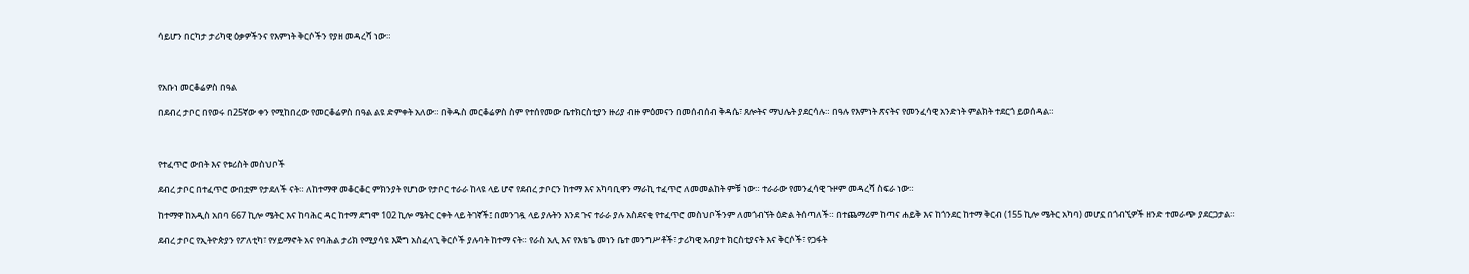ሳይሆን በርካታ ታሪካዊ ዕቃዎችንና የእምነት ቅርሶችን የያዘ መዳረሻ ነው።



የአቡነ መርቆሬዎስ በዓል

በደብረ ታቦር በየወሩ በ25ኛው ቀን የሚከበረው የመርቆሬዎስ በዓል ልዩ ድምቀት አለው። በቅዱስ መርቆሬዎስ ስም የተሰየመው ቤተክርስቲያን ዙሪያ ብዙ ምዕመናን በመሰብሰብ ቅዳሴ፣ ጸሎትና ማህሌት ያደርሳሉ። በዓሉ የእምነት ጽናትና የመንፈሳዊ አንድነት ምልክት ተደርጎ ይወሰዳል።



የተፈጥሮ ውበት እና የቱሪስት መስህቦች

ደብረ ታቦር በተፈጥሮ ውበቷም የታደለች ናት። ለከተማዋ መቆርቆር ምክንያት የሆነው የታቦር ተራራ ከላዩ ላይ ሆኖ የደብረ ታቦርን ከተማ እና አካባቢዋን ማራኪ ተፈጥሮ ለመመልከት ምቹ ነው። ተራራው የመንፈሳዊ ጉዞም መዳረሻ ስፍራ ነው።

ከተማዋ ከአዲስ አበባ 667 ኪሎ ሜትር እና ከባሕር ዳር ከተማ ደግሞ 102 ኪሎ ሜትር ርቀት ላይ ትገኛች፤ በመንገዷ ላይ ያሉትን እንደ ጉና ተራራ ያሉ አስደናቂ የተፈጥሮ መስህቦችንም ለመጎብኘት ዕድል ትሰጣለች። በተጨማሪም ከጣና ሐይቅ እና ከጎንደር ከተማ ቅርብ (155 ኪሎ ሜትር አካባ) መሆኗ በጎብኚዎች ዘንድ ተመራጭ ያደርጋታል።

ደብረ ታቦር የኢትዮጵያን የፖለቲካ፣ የሃይማኖት አና የባሕል ታሪክ የሚያሳዩ እጅግ አስፈላጊ ቅርሶች ያሉባት ከተማ ናት። የራስ አሊ እና የእቴጌ መነን ቤተ መንግሥቶች፣ ታሪካዊ አብያተ ክርስቲያናት እና ቅርሶች፣ የጋፋት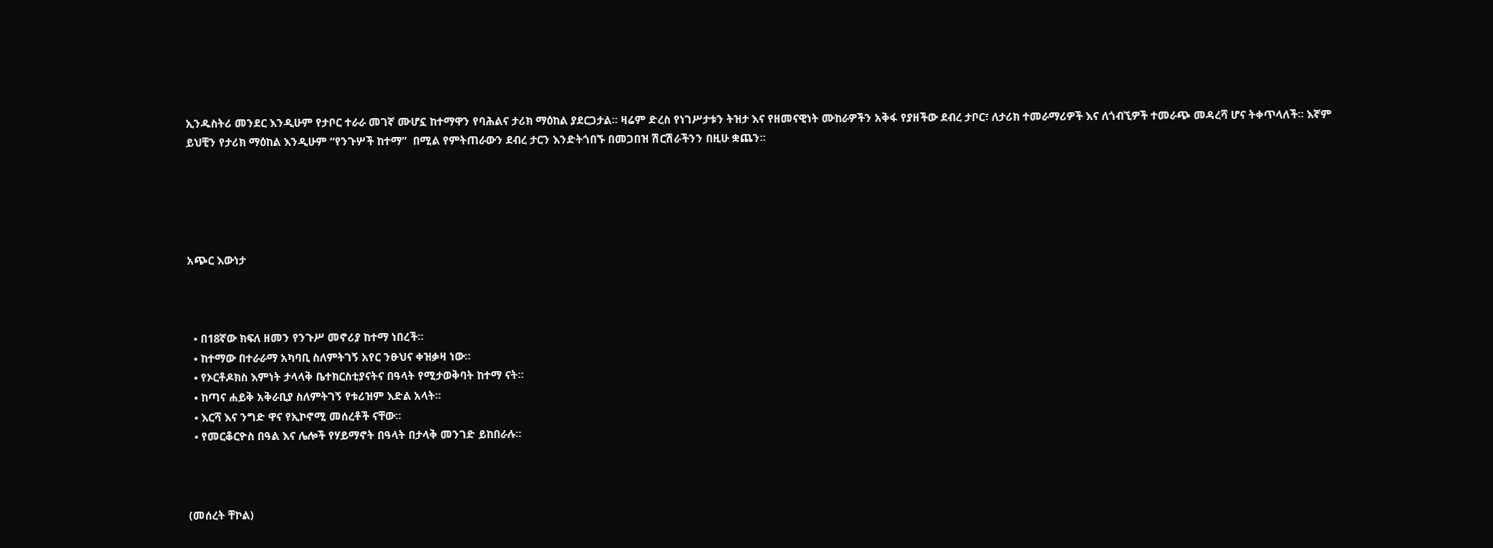ኢንዱስትሪ መንደር እንዲሁም የታቦር ተራራ መገኛ ሙሆኗ ከተማዋን የባሕልና ታሪክ ማዕከል ያደርጋታል። ዛሬም ድረስ የነገሥታቱን ትዝታ እና የዘመናዊነት ሙከራዎችን አቅፋ የያዘችው ደብረ ታቦር፣ ለታሪክ ተመራማሪዎች እና ለጎብኚዎች ተመራጭ መዳረሻ ሆና ትቀጥላለች። እኛም ይህቺን የታሪክ ማዕከል እንዲሁም “የንጉሦች ከተማ”  በሚል የምትጠራውን ደብረ ታርን እንድትጎበኙ በመጋበዝ ሽርሽራችንን በዚሁ ቋጨን፡፡





አጭር እውነታ



  • በ18ኛው ክፍለ ዘመን የንጉሥ መኖሪያ ከተማ ነበረች።
  • ከተማው በተራራማ አካባቢ ስለምትገኝ አየር ንፁህና ቀዝቃዛ ነው።
  • የኦርቶዶክስ እምነት ታላላቅ ቤተክርስቲያናትና በዓላት የሚታወቅባት ከተማ ናት።
  • ከጣና ሐይቅ አቅራቢያ ስለምትገኝ የቱሪዝም እድል አላት።
  • እርሻ እና ንግድ ዋና የኢኮኖሚ መሰረቶች ናቸው።
  • የመርቆርዮስ በዓል እና ሌሎች የሃይማኖት በዓላት በታላቅ መንገድ ይከበራሉ።



(መሰረት ቸኮል)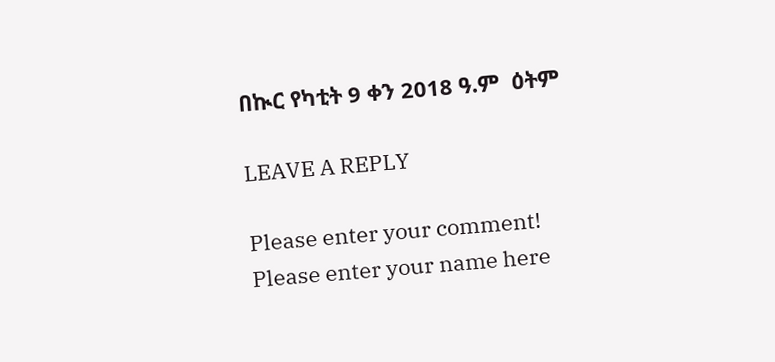በኲር የካቲት 9 ቀን 2018 ዓ.ም  ዕትም

LEAVE A REPLY

Please enter your comment!
Please enter your name here